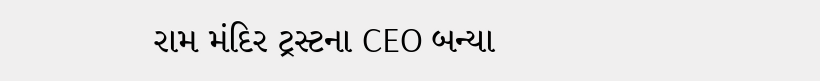રામ મંદિર ટ્રસ્ટના CEO બન્યા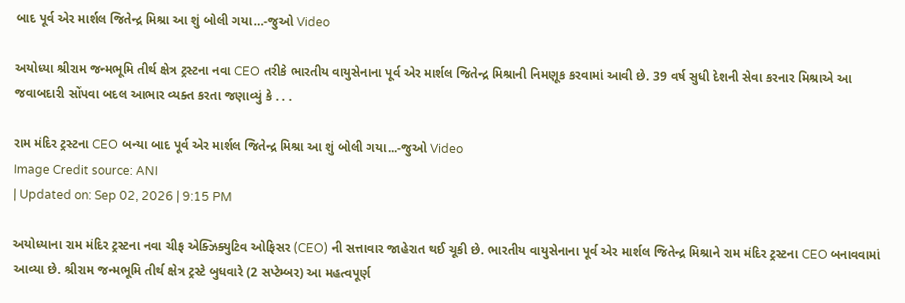બાદ પૂર્વ એર માર્શલ જિતેન્દ્ર મિશ્રા આ શું બોલી ગયા…-જુઓ Video

અયોધ્યા શ્રીરામ જન્મભૂમિ તીર્થ ક્ષેત્ર ટ્રસ્ટના નવા CEO તરીકે ભારતીય વાયુસેનાના પૂર્વ એર માર્શલ જિતેન્દ્ર મિશ્રાની નિમણૂક કરવામાં આવી છે. 39 વર્ષ સુધી દેશની સેવા કરનાર મિશ્રાએ આ જવાબદારી સોંપવા બદલ આભાર વ્યક્ત કરતા જણાવ્યું કે . . .

રામ મંદિર ટ્રસ્ટના CEO બન્યા બાદ પૂર્વ એર માર્શલ જિતેન્દ્ર મિશ્રા આ શું બોલી ગયા...-જુઓ Video
Image Credit source: ANI
| Updated on: Sep 02, 2026 | 9:15 PM

અયોધ્યાના રામ મંદિર ટ્રસ્ટના નવા ચીફ એક્ઝિક્યુટિવ ઓફિસર (CEO) ની સત્તાવાર જાહેરાત થઈ ચૂકી છે. ભારતીય વાયુસેનાના પૂર્વ એર માર્શલ જિતેન્દ્ર મિશ્રાને રામ મંદિર ટ્રસ્ટના CEO બનાવવામાં આવ્યા છે. શ્રીરામ જન્મભૂમિ તીર્થ ક્ષેત્ર ટ્રસ્ટે બુધવારે (2 સપ્ટેમ્બર) આ મહત્વપૂર્ણ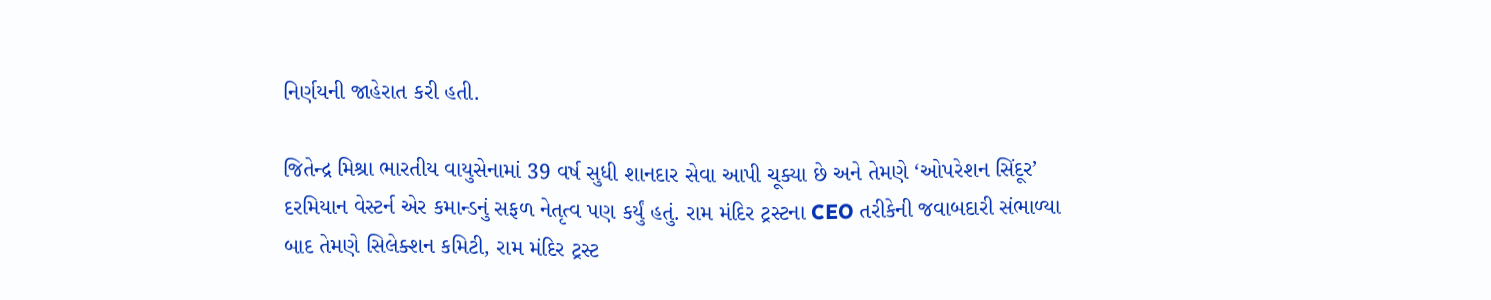નિર્ણયની જાહેરાત કરી હતી.

જિતેન્દ્ર મિશ્રા ભારતીય વાયુસેનામાં 39 વર્ષ સુધી શાનદાર સેવા આપી ચૂક્યા છે અને તેમણે ‘ઓપરેશન સિંદૂર’ દરમિયાન વેસ્ટર્ન એર કમાન્ડનું સફળ નેતૃત્વ પણ કર્યું હતું. રામ મંદિર ટ્રસ્ટના CEO તરીકેની જવાબદારી સંભાળ્યા બાદ તેમણે સિલેક્શન કમિટી, રામ મંદિર ટ્રસ્ટ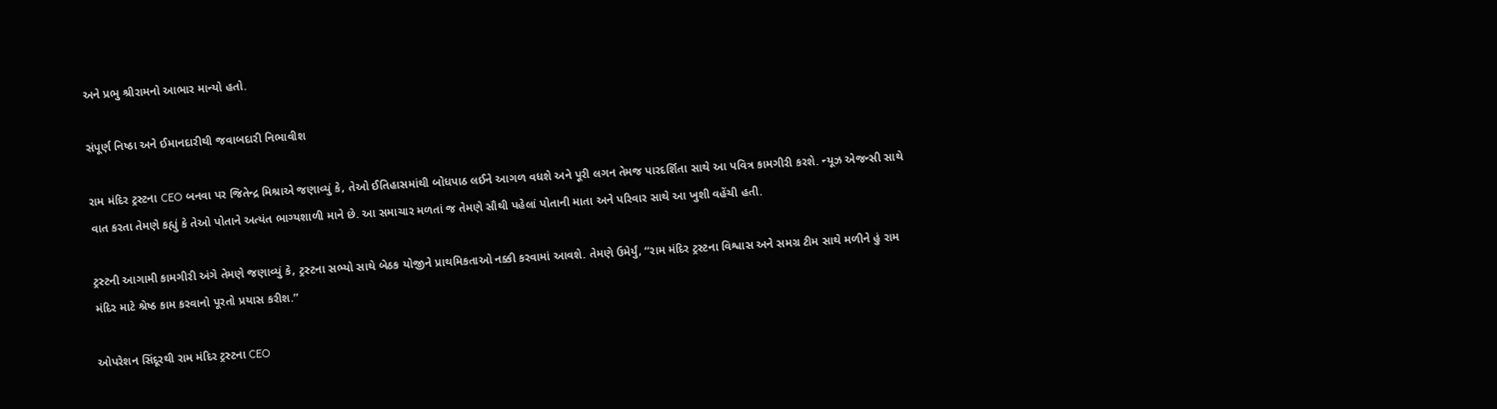અને પ્રભુ શ્રીરામનો આભાર માન્યો હતો.

સંપૂર્ણ નિષ્ઠા અને ઈમાનદારીથી જવાબદારી નિભાવીશ

રામ મંદિર ટ્રસ્ટના CEO બનવા પર જિતેન્દ્ર મિશ્રાએ જણાવ્યું કે, તેઓ ઈતિહાસમાંથી બોધપાઠ લઈને આગળ વધશે અને પૂરી લગન તેમજ પારદર્શિતા સાથે આ પવિત્ર કામગીરી કરશે. ન્યૂઝ એજન્સી સાથે વાત કરતા તેમણે કહ્યું કે તેઓ પોતાને અત્યંત ભાગ્યશાળી માને છે. આ સમાચાર મળતાં જ તેમણે સૌથી પહેલાં પોતાની માતા અને પરિવાર સાથે આ ખુશી વહેંચી હતી.

ટ્રસ્ટની આગામી કામગીરી અંગે તેમણે જણાવ્યું કે, ટ્રસ્ટના સભ્યો સાથે બેઠક યોજીને પ્રાથમિકતાઓ નક્કી કરવામાં આવશે. તેમણે ઉમેર્યું, “રામ મંદિર ટ્રસ્ટના વિશ્વાસ અને સમગ્ર ટીમ સાથે મળીને હું રામ મંદિર માટે શ્રેષ્ઠ કામ કરવાનો પૂરતો પ્રયાસ કરીશ.”

ઓપરેશન સિંદૂરથી રામ મંદિર ટ્રસ્ટના CEO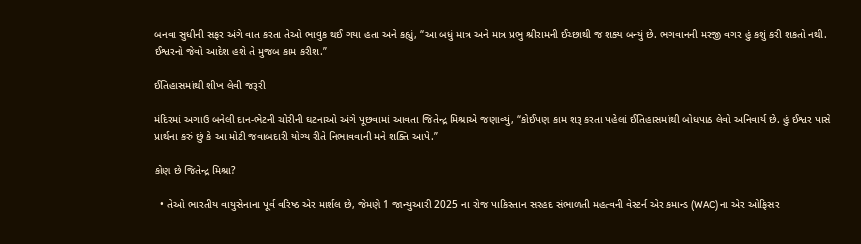બનવા સુધીની સફર અંગે વાત કરતા તેઓ ભાવુક થઈ ગયા હતા અને કહ્યું, “આ બધું માત્ર અને માત્ર પ્રભુ શ્રીરામની ઈચ્છાથી જ શક્ય બન્યું છે. ભગવાનની મરજી વગર હું કશું કરી શકતો નથી. ઈશ્વરનો જેવો આદેશ હશે તે મુજબ કામ કરીશ.”

ઈતિહાસમાંથી શીખ લેવી જરૂરી

મંદિરમાં અગાઉ બનેલી દાન-ભેટની ચોરીની ઘટનાઓ અંગે પૂછવામાં આવતા જિતેન્દ્ર મિશ્રાએ જણાવ્યું, “કોઈપણ કામ શરૂ કરતા પહેલાં ઈતિહાસમાંથી બોધપાઠ લેવો અનિવાર્ય છે. હું ઈશ્વર પાસે પ્રાર્થના કરું છું કે આ મોટી જવાબદારી યોગ્ય રીતે નિભાવવાની મને શક્તિ આપે.”

કોણ છે જિતેન્દ્ર મિશ્રા?

  • તેઓ ભારતીય વાયુસેનાના પૂર્વ વરિષ્ઠ એર માર્શલ છે, જેમણે 1 જાન્યુઆરી 2025 ના રોજ પાકિસ્તાન સરહદ સંભાળતી મહત્વની વેસ્ટર્ન એર કમાન્ડ (WAC) ના એર ઓફિસર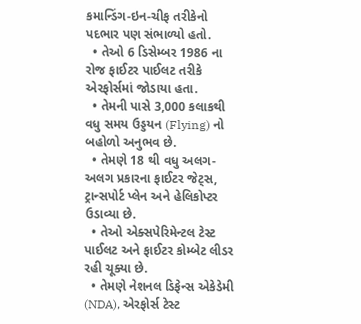કમાન્ડિંગ-ઇન-ચીફ તરીકેનો પદભાર પણ સંભાળ્યો હતો.
  • તેઓ 6 ડિસેમ્બર 1986 ના રોજ ફાઈટર પાઈલટ તરીકે એરફોર્સમાં જોડાયા હતા.
  • તેમની પાસે 3,000 કલાકથી વધુ સમય ઉડ્ડયન (Flying) નો બહોળો અનુભવ છે.
  • તેમણે 18 થી વધુ અલગ-અલગ પ્રકારના ફાઈટર જેટ્સ, ટ્રાન્સપોર્ટ પ્લેન અને હેલિકોપ્ટર ઉડાવ્યા છે.
  • તેઓ એક્સપેરિમેન્ટલ ટેસ્ટ પાઈલટ અને ફાઈટર કોમ્બેટ લીડર રહી ચૂક્યા છે.
  • તેમણે નેશનલ ડિફેન્સ એકેડેમી (NDA), એરફોર્સ ટેસ્ટ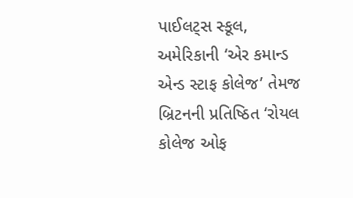પાઈલટ્સ સ્કૂલ, અમેરિકાની ‘એર કમાન્ડ એન્ડ સ્ટાફ કોલેજ’ તેમજ બ્રિટનની પ્રતિષ્ઠિત ‘રોયલ કોલેજ ઓફ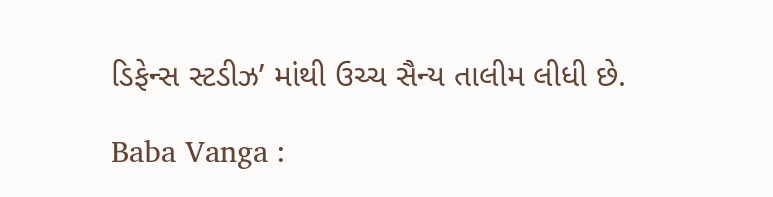ડિફેન્સ સ્ટડીઝ’ માંથી ઉચ્ચ સૈન્ય તાલીમ લીધી છે.

Baba Vanga :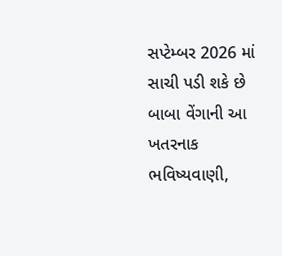સપ્ટેમ્બર 2026 માં સાચી પડી શકે છે બાબા વેંગાની આ ખતરનાક ભવિષ્યવાણી,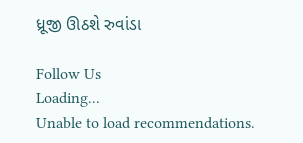ધ્રૂજી ઊઠશે રુવાંડા

Follow Us
Loading...
Unable to load recommendations.